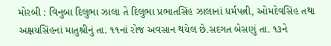મોરબી : વિનુબા દિલુભા ઝાલા તે દિલુભા પ્રભાતસિંહ ઝાલાનાં ધર્મપત્ની, ઓમદેવસિંહ તથા અક્ષયસિંહનાં માતુશ્રીનું તા. ૧૧નાં રોજ અવસાન થયેલ છે.સદગત બેસણું તા. ૧૩ને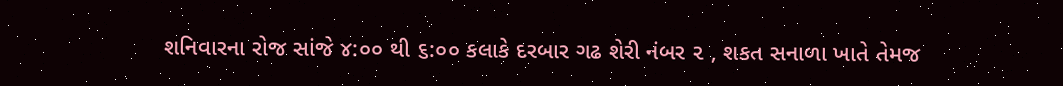શનિવારના રોજ સાંજે ૪:૦૦ થી ૬:૦૦ કલાકે દરબાર ગઢ શેરી નંબર ૨ , શકત સનાળા ખાતે તેમજ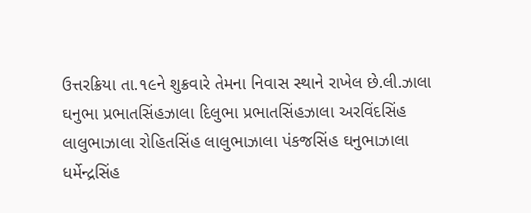ઉત્તરક્રિયા તા.૧૯ને શુક્રવારે તેમના નિવાસ સ્થાને રાખેલ છે.લી.ઝાલા ઘનુભા પ્રભાતસિંહઝાલા દિલુભા પ્રભાતસિંહઝાલા અરવિંદસિંહ લાલુભાઝાલા રોહિતસિંહ લાલુભાઝાલા પંકજસિંહ ઘનુભાઝાલા ધર્મેન્દ્રસિંહ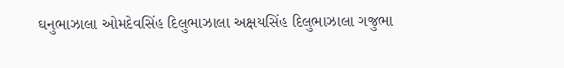ઘનુભાઝાલા ઓમદેવસિંહ દિલુભાઝાલા અક્ષયસિંહ દિલુભાઝાલા ગજુભા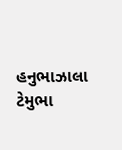હનુભાઝાલા ટેમુભા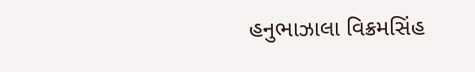હનુભાઝાલા વિક્રમસિંહ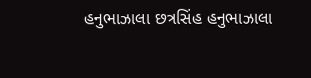હનુભાઝાલા છત્રસિંહ હનુભાઝાલા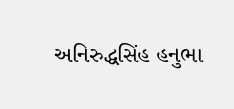અનિરુદ્ધસિંહ હનુભા